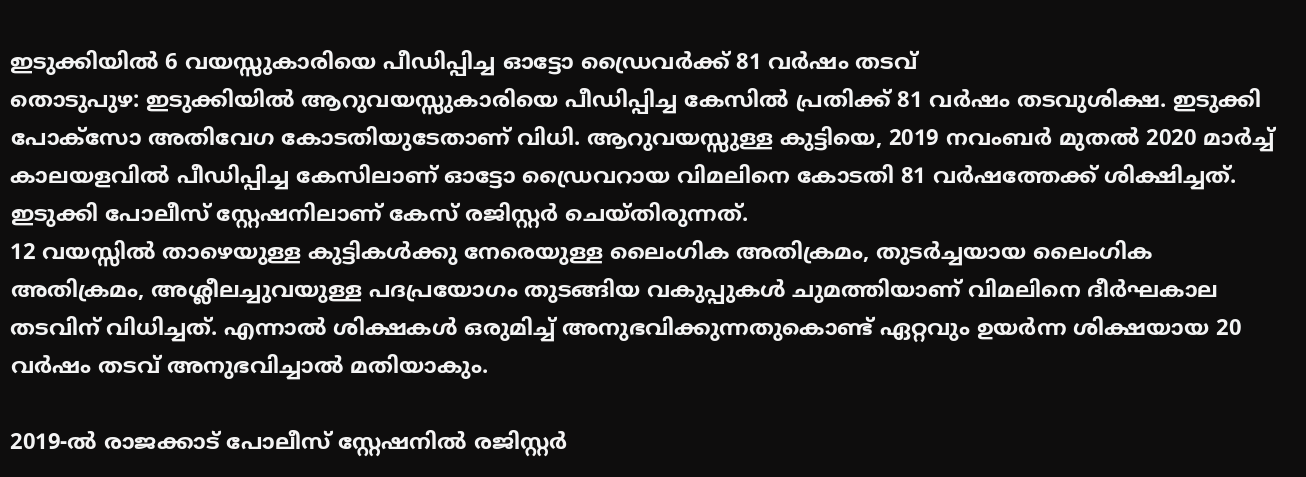ഇടുക്കിയിൽ 6 വയസ്സുകാരിയെ പീഡിപ്പിച്ച ഓട്ടോ ഡ്രൈവർക്ക് 81 വർഷം തടവ്
തൊടുപുഴ: ഇടുക്കിയിൽ ആറുവയസ്സുകാരിയെ പീഡിപ്പിച്ച കേസിൽ പ്രതിക്ക് 81 വർഷം തടവുശിക്ഷ. ഇടുക്കി പോക്സോ അതിവേഗ കോടതിയുടേതാണ് വിധി. ആറുവയസ്സുള്ള കുട്ടിയെ, 2019 നവംബർ മുതൽ 2020 മാർച്ച് കാലയളവിൽ പീഡിപ്പിച്ച കേസിലാണ് ഓട്ടോ ഡ്രൈവറായ വിമലിനെ കോടതി 81 വർഷത്തേക്ക് ശിക്ഷിച്ചത്. ഇടുക്കി പോലീസ് സ്റ്റേഷനിലാണ് കേസ് രജിസ്റ്റർ ചെയ്തിരുന്നത്.
12 വയസ്സിൽ താഴെയുള്ള കുട്ടികൾക്കു നേരെയുള്ള ലൈംഗിക അതിക്രമം, തുടർച്ചയായ ലൈംഗിക അതിക്രമം, അശ്ലീലച്ചുവയുള്ള പദപ്രയോഗം തുടങ്ങിയ വകുപ്പുകൾ ചുമത്തിയാണ് വിമലിനെ ദീർഘകാല തടവിന് വിധിച്ചത്. എന്നാൽ ശിക്ഷകൾ ഒരുമിച്ച് അനുഭവിക്കുന്നതുകൊണ്ട് ഏറ്റവും ഉയർന്ന ശിക്ഷയായ 20 വർഷം തടവ് അനുഭവിച്ചാൽ മതിയാകും.

2019-ൽ രാജക്കാട് പോലീസ് സ്റ്റേഷനിൽ രജിസ്റ്റർ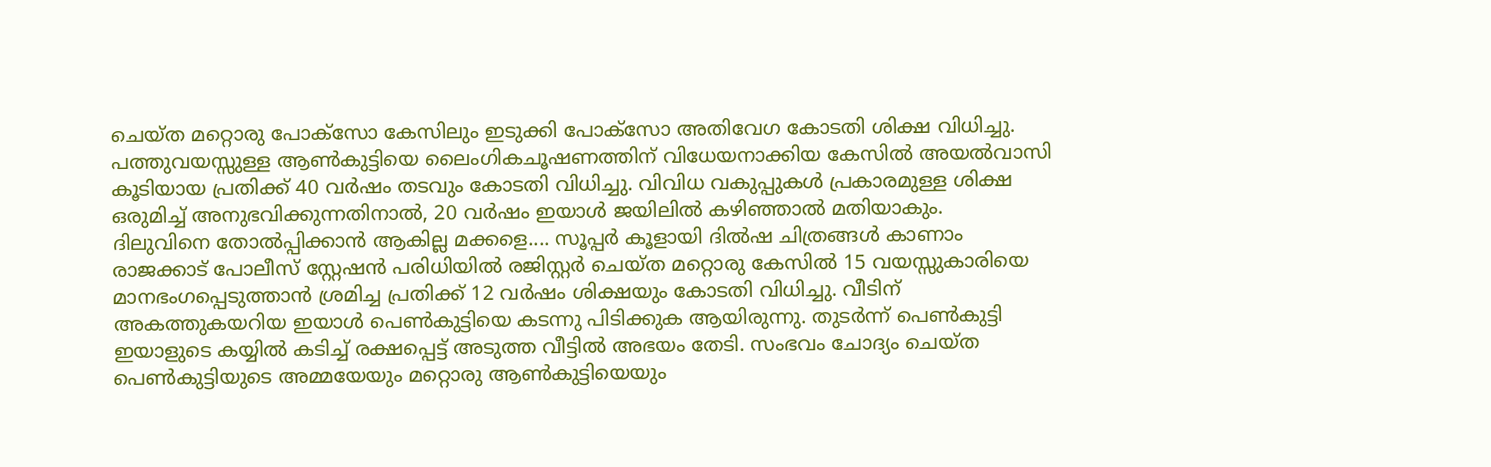ചെയ്ത മറ്റൊരു പോക്സോ കേസിലും ഇടുക്കി പോക്സോ അതിവേഗ കോടതി ശിക്ഷ വിധിച്ചു. പത്തുവയസ്സുള്ള ആൺകുട്ടിയെ ലൈംഗികചൂഷണത്തിന് വിധേയനാക്കിയ കേസിൽ അയൽവാസി കൂടിയായ പ്രതിക്ക് 40 വർഷം തടവും കോടതി വിധിച്ചു. വിവിധ വകുപ്പുകൾ പ്രകാരമുള്ള ശിക്ഷ ഒരുമിച്ച് അനുഭവിക്കുന്നതിനാൽ, 20 വർഷം ഇയാൾ ജയിലിൽ കഴിഞ്ഞാൽ മതിയാകും.
ദിലുവിനെ തോൽപ്പിക്കാൻ ആകില്ല മക്കളെ.... സൂപ്പർ കൂളായി ദിൽഷ ചിത്രങ്ങൾ കാണാം
രാജക്കാട് പോലീസ് സ്റ്റേഷൻ പരിധിയിൽ രജിസ്റ്റർ ചെയ്ത മറ്റൊരു കേസിൽ 15 വയസ്സുകാരിയെ മാനഭംഗപ്പെടുത്താൻ ശ്രമിച്ച പ്രതിക്ക് 12 വർഷം ശിക്ഷയും കോടതി വിധിച്ചു. വീടിന് അകത്തുകയറിയ ഇയാൾ പെൺകുട്ടിയെ കടന്നു പിടിക്കുക ആയിരുന്നു. തുടർന്ന് പെൺകുട്ടി ഇയാളുടെ കയ്യിൽ കടിച്ച് രക്ഷപ്പെട്ട് അടുത്ത വീട്ടിൽ അഭയം തേടി. സംഭവം ചോദ്യം ചെയ്ത പെൺകുട്ടിയുടെ അമ്മയേയും മറ്റൊരു ആൺകുട്ടിയെയും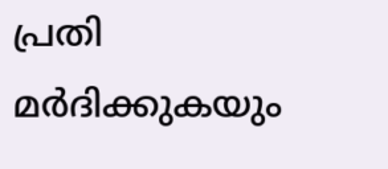പ്രതി മർദിക്കുകയും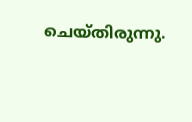ചെയ്തിരുന്നു.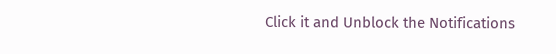Click it and Unblock the Notifications